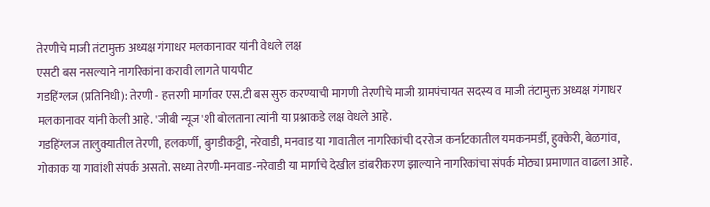तेरणीचे माजी तंटामुक्त अध्यक्ष गंगाधर मलकानावर यांनी वेधले लक्ष
एसटी बस नसल्याने नागरिकांना करावी लागते पायपीट
गडहिंग्लज (प्रतिनिधी): तेरणी - हत्तरगी मार्गावर एस.टी बस सुरु करण्याची मागणी तेरणीचे माजी ग्रामपंचायत सदस्य व माजी तंटामुक्त अध्यक्ष गंगाधर मलकानावर यांनी केली आहे. 'जीबी न्यूज'शी बोलताना त्यांनी या प्रश्नाकडे लक्ष वेधले आहे.
गडहिंग्लज तालुक्यातील तेरणी, हलकर्णी, बुगडीकट्टी, नरेवाडी, मनवाड या गावातील नागरिकांची दररोज कर्नाटकातील यमकनमर्डी, हुक्केरी, बेळगांव, गोकाक या गावांशी संपर्क असतो. सध्या तेरणी-मनवाड-नरेवाडी या मार्गाचे देखील डांबरीकरण झाल्याने नागरिकांचा संपर्क मोठ्या प्रमाणात वाढला आहे.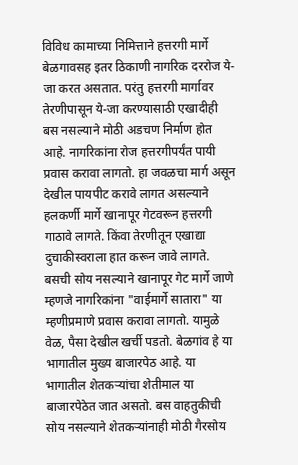विविध कामाच्या निमित्ताने हत्तरगी मार्गे बेळगावसह इतर ठिकाणी नागरिक दररोज ये-जा करत असतात. परंतु हत्तरगी मार्गावर तेरणीपासून ये-जा करण्यासाठी एखादीही बस नसल्याने मोठी अडचण निर्माण होत आहे. नागरिकांना रोज हत्तरगीपर्यंत पायी प्रवास करावा लागतो. हा जवळचा मार्ग असून देखील पायपीट करावे लागत असल्याने हलकर्णी मार्गे खानापूर गेटवरून हत्तरगी गाठावे लागते. किंवा तेरणीतून एखाद्या दुचाकीस्वराला हात करून जावे लागते. बसची सोय नसल्याने खानापूर गेट मार्गे जाणे म्हणजे नागरिकांना "वाईमार्गे सातारा" या म्हणीप्रमाणे प्रवास करावा लागतो. यामुळे वेळ, पैसा देखील खर्ची पडतो. बेळगांव हे या भागातील मुख्य बाजारपेठ आहे. या भागातील शेतकऱ्यांचा शेतीमाल या बाजारपेठेत जात असतो. बस वाहतुकीची सोय नसल्याने शेतकऱ्यांनाही मोठी गैरसोय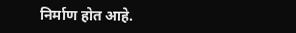निर्माण होत आहे.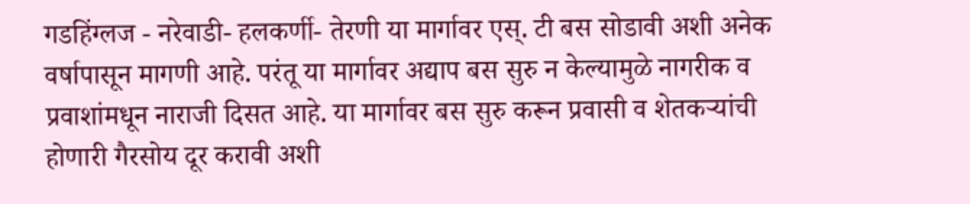गडहिंग्लज - नरेवाडी- हलकर्णी- तेरणी या मार्गावर एस्. टी बस सोडावी अशी अनेक वर्षापासून मागणी आहे. परंतू या मार्गावर अद्याप बस सुरु न केल्यामुळे नागरीक व प्रवाशांमधून नाराजी दिसत आहे. या मार्गावर बस सुरु करून प्रवासी व शेतकऱ्यांची होणारी गैरसोय दूर करावी अशी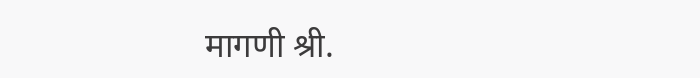मागणी श्री.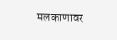मलकाणावर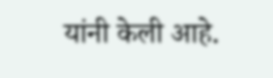यांनी केली आहे.